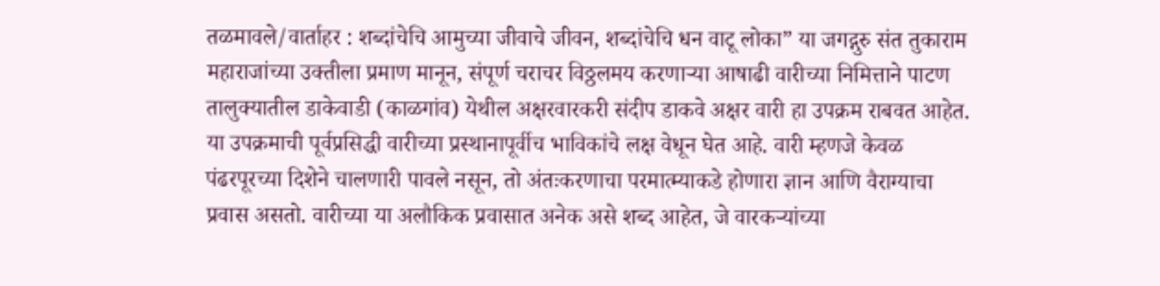तळमावले/वार्ताहर : शब्दांचेचि आमुच्या जीवाचे जीवन, शब्दांचेचि धन वाटू लोका” या जगद्गुरु संत तुकाराम महाराजांच्या उक्तीला प्रमाण मानून, संपूर्ण चराचर विठ्ठलमय करणाऱ्या आषाढी वारीच्या निमित्ताने पाटण तालुक्यातील डाकेवाडी (काळगांव) येथील अक्षरवारकरी संदीप डाकवे अक्षर वारी हा उपक्रम राबवत आहेत.
या उपक्रमाची पूर्वप्रसिद्धी वारीच्या प्रस्थानापूर्वीच भाविकांचे लक्ष वेधून घेत आहे. वारी म्हणजे केवळ पंढरपूरच्या दिशेने चालणारी पावले नसून, तो अंतःकरणाचा परमात्म्याकडे होणारा ज्ञान आणि वैराग्याचा प्रवास असतो. वारीच्या या अलौकिक प्रवासात अनेक असे शब्द आहेत, जे वारकऱ्यांच्या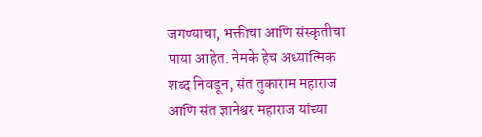जगण्याचा, भक्तीचा आणि संस्कृतीचा पाया आहेत. नेमके हेच अध्यात्मिक शब्द निवडून, संत तुकाराम महाराज आणि संत ज्ञानेश्वर महाराज यांच्या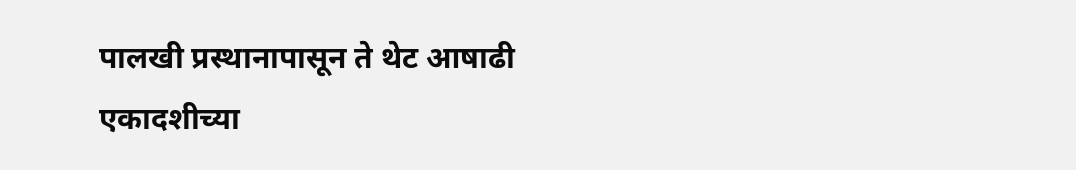पालखी प्रस्थानापासून ते थेट आषाढी एकादशीच्या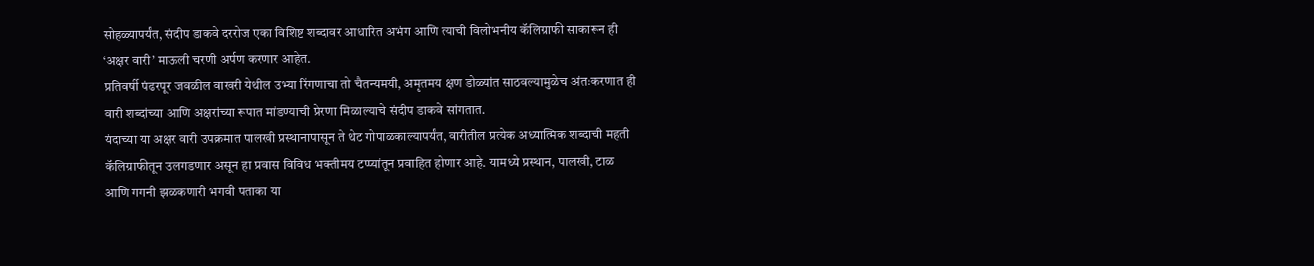सोहळ्यापर्यंत, संदीप डाकवे दररोज एका विशिष्ट शब्दावर आधारित अभंग आणि त्याची विलोभनीय कॅलिग्राफी साकारून ही ‘अक्षर वारी’ माऊली चरणी अर्पण करणार आहेत.
प्रतिवर्षी पंढरपूर जवळील वाखरी येथील उभ्या रिंगणाचा तो चैतन्यमयी, अमृतमय क्षण डोळ्यांत साठवल्यामुळेच अंतःकरणात ही वारी शब्दांच्या आणि अक्षरांच्या रूपात मांडण्याची प्रेरणा मिळाल्याचे संदीप डाकवे सांगतात.
यंदाच्या या अक्षर वारी उपक्रमात पालखी प्रस्थानापासून ते थेट गोपाळकाल्यापर्यंत, वारीतील प्रत्येक अध्यात्मिक शब्दाची महती कॅलिग्राफीतून उलगडणार असून हा प्रवास विविध भक्तीमय टप्प्यांतून प्रवाहित होणार आहे. यामध्ये प्रस्थान, पालखी, टाळ आणि गगनी झळकणारी भगवी पताका या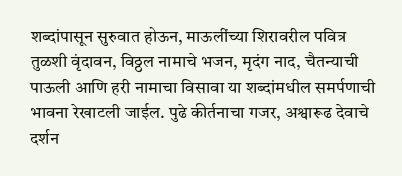शब्दांपासून सुरुवात होऊन, माऊलींच्या शिरावरील पवित्र तुळशी वृंदावन, विठ्ठल नामाचे भजन, मृदंग नाद, चैतन्याची पाऊली आणि हरी नामाचा विसावा या शब्दांमधील समर्पणाची भावना रेखाटली जाईल. पुढे कीर्तनाचा गजर, अश्वारूढ देवाचे दर्शन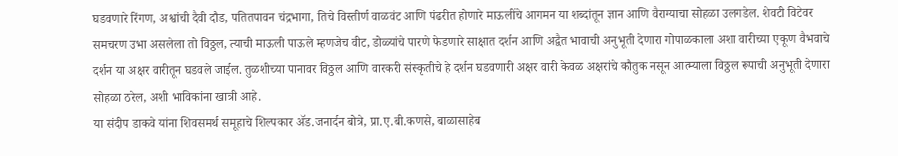घडवणारे रिंगण, अश्वांची दैवी दौड, पतितपावन चंद्रभागा, तिचे विस्तीर्ण वाळवंट आणि पंढरीत होणारे माऊलींचे आगमन या शब्दांतून ज्ञान आणि वैराग्याचा सोहळा उलगडेल. शेवटी विटेवर समचरण उभा असलेला तो विठ्ठल, त्याची माऊली पाऊले म्हणजेच वीट, डोळ्यांचे पारणे फेडणारे साक्षात दर्शन आणि अद्वैत भावाची अनुभूती देणारा गोपाळकाला अशा वारीच्या एकूण वैभवाचे दर्शन या अक्षर वारीतून घडवले जाईल. तुळशीच्या पानावर विठ्ठल आणि वारकरी संस्कृतीचे हे दर्शन घडवणारी अक्षर वारी केवळ अक्षरांचे कौतुक नसून आत्म्याला विठ्ठल रूपाची अनुभूती देणारा सोहळा ठरेल, अशी भाविकांना खात्री आहे.
या संदीप डाकवे यांना शिवसमर्थ समूहाचे शिल्पकार ॲड.जनार्दन बोत्रे, प्रा.ए.बी.कणसे, बाळासाहेब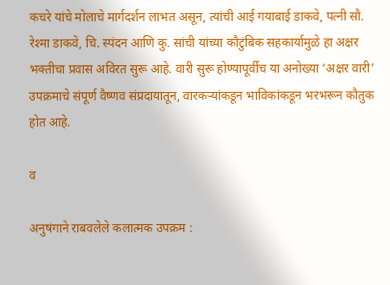कचरे यांचे मोलाचे मार्गदर्शन लाभत असून, त्यांची आई गयाबाई डाकवे, पत्नी सौ. रेश्मा डाकवे, चि. स्पंदन आणि कु. सांची यांच्या कौटुंबिक सहकार्यामुळे हा अक्षर भक्तीचा प्रवास अविरत सुरू आहे. वारी सुरू होण्यापूर्वीच या अनोख्या ‘अक्षर वारी’ उपक्रमाचे संपूर्ण वैष्णव संप्रदायातून, वारकऱ्यांकडून भाविकांकडून भरभरून कौतुक होत आहे.

व

अनुषंगाने राबवलेले कलात्मक उपक्रम :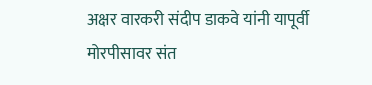अक्षर वारकरी संदीप डाकवे यांनी यापूर्वी मोरपीसावर संत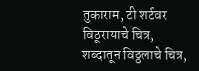तुकाराम, टी शर्टवर विठूरायाचे चित्र, शब्दातून विठ्ठलाचे चित्र,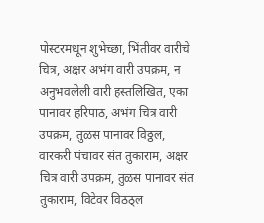पोस्टरमधून शुभेच्छा, भिंतीवर वारीचे चित्र, अक्षर अभंग वारी उपक्रम, न अनुभवलेली वारी हस्तलिखित, एका पानावर हरिपाठ, अभंग चित्र वारी उपक्रम, तुळस पानावर विठ्ठल, वारकरी पंचावर संत तुकाराम, अक्षर चित्र वारी उपक्रम, तुळस पानावर संत तुकाराम, विटेवर विठठ्ल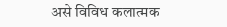असे विविध कलात्मक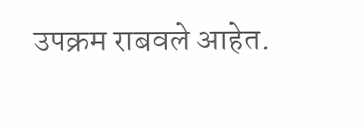उपक्रम राबवले आहेत.